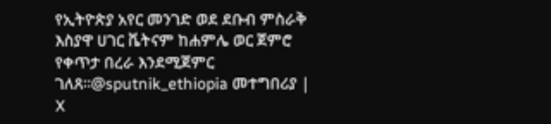የኢትዮጵያ አየር መንገድ ወደ ደቡብ ምስራቅ እስያዋ ሀገር ቬትናም ከሐምሌ ወር ጀምሮ የቀጥታ በረራ እንደሚጀምር ገለጸ።@sputnik_ethiopia መተግበሪያ | X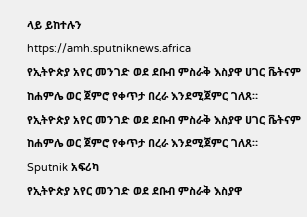ላይ ይከተሉን
https://amh.sputniknews.africa
የኢትዮጵያ አየር መንገድ ወደ ደቡብ ምስራቅ እስያዋ ሀገር ቬትናም ከሐምሌ ወር ጀምሮ የቀጥታ በረራ እንደሚጀምር ገለጸ።
የኢትዮጵያ አየር መንገድ ወደ ደቡብ ምስራቅ እስያዋ ሀገር ቬትናም ከሐምሌ ወር ጀምሮ የቀጥታ በረራ እንደሚጀምር ገለጸ።
Sputnik አፍሪካ
የኢትዮጵያ አየር መንገድ ወደ ደቡብ ምስራቅ እስያዋ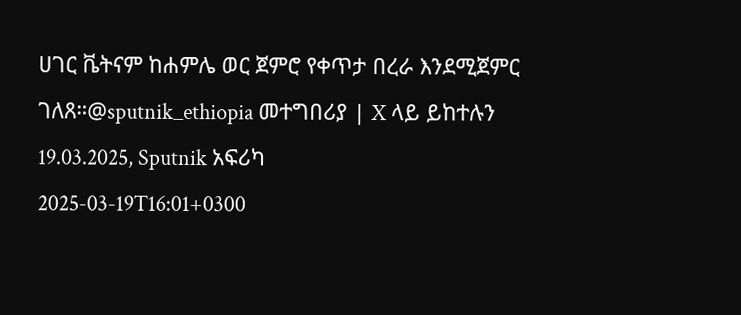ሀገር ቬትናም ከሐምሌ ወር ጀምሮ የቀጥታ በረራ እንደሚጀምር ገለጸ።@sputnik_ethiopia መተግበሪያ | X ላይ ይከተሉን 19.03.2025, Sputnik አፍሪካ
2025-03-19T16:01+0300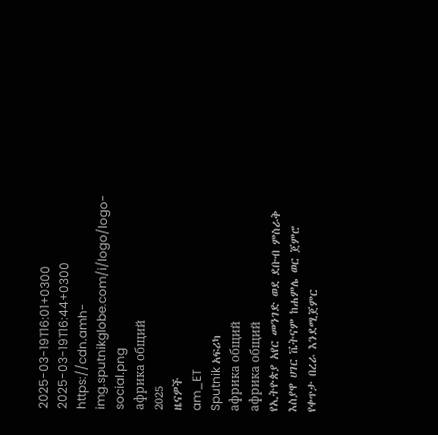2025-03-19T16:01+0300
2025-03-19T16:44+0300
https://cdn.amh-img.sputnikglobe.com/i/logo/logo-social.png
африка общий
2025
ዜናዎች
am_ET
Sputnik አፍሪካ
африка общий
африка общий
የኢትዮጵያ አየር መንገድ ወደ ደቡብ ምስራቅ እስያዋ ሀገር ቬትናም ከሐምሌ ወር ጀምሮ የቀጥታ በረራ እንደሚጀምር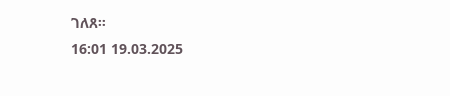ገለጸ።
16:01 19.03.2025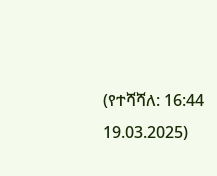(የተሻሻለ: 16:44 19.03.2025)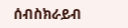ሰብስክራይብ